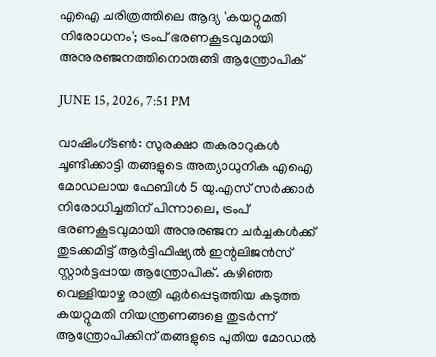എഐ ചരിത്രത്തിലെ ആദ്യ 'കയറ്റുമതി നിരോധനം'; ട്രംപ് ഭരണകൂടവുമായി അനുരഞ്ജനത്തിനൊരുങ്ങി ആന്ത്രോപിക്

JUNE 15, 2026, 7:51 PM

വാഷിംഗ്ടണ്‍: സുരക്ഷാ തകരാറുകള്‍ ചൂണ്ടിക്കാട്ടി തങ്ങളുടെ അത്യാധുനിക എഐ മോഡലായ ഫേബിള്‍ 5 യു.എസ് സര്‍ക്കാര്‍ നിരോധിച്ചതിന് പിന്നാലെ, ട്രംപ് ഭരണകൂടവുമായി അനുരഞ്ജന ചര്‍ച്ചകള്‍ക്ക് തുടക്കമിട്ട് ആര്‍ട്ടിഫിഷ്യല്‍ ഇന്റലിജന്‍സ് സ്റ്റാര്‍ട്ടപ്പായ ആന്ത്രോപിക്. കഴിഞ്ഞ വെള്ളിയാഴ്ച രാത്രി ഏര്‍പ്പെടുത്തിയ കടുത്ത കയറ്റുമതി നിയന്ത്രണങ്ങളെ തുടര്‍ന്ന് ആന്ത്രോപിക്കിന് തങ്ങളുടെ പുതിയ മോഡല്‍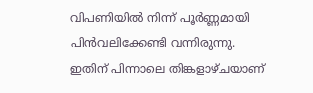വിപണിയില്‍ നിന്ന് പൂര്‍ണ്ണമായി പിന്‍വലിക്കേണ്ടി വന്നിരുന്നു. ഇതിന് പിന്നാലെ തിങ്കളാഴ്ചയാണ്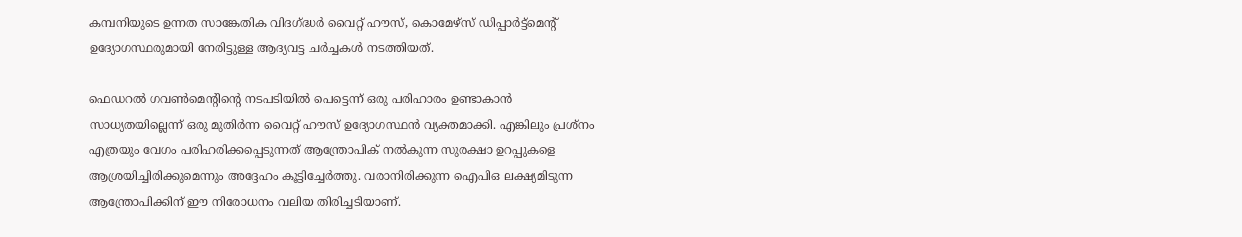കമ്പനിയുടെ ഉന്നത സാങ്കേതിക വിദഗ്ദ്ധര്‍ വൈറ്റ് ഹൗസ്, കൊമേഴ്സ് ഡിപ്പാര്‍ട്ട്മെന്റ് ഉദ്യോഗസ്ഥരുമായി നേരിട്ടുള്ള ആദ്യവട്ട ചര്‍ച്ചകള്‍ നടത്തിയത്.

ഫെഡറല്‍ ഗവണ്‍മെന്റിന്റെ നടപടിയില്‍ പെട്ടെന്ന് ഒരു പരിഹാരം ഉണ്ടാകാന്‍ സാധ്യതയില്ലെന്ന് ഒരു മുതിര്‍ന്ന വൈറ്റ് ഹൗസ് ഉദ്യോഗസ്ഥന്‍ വ്യക്തമാക്കി. എങ്കിലും പ്രശ്‌നം എത്രയും വേഗം പരിഹരിക്കപ്പെടുന്നത് ആന്ത്രോപിക് നല്‍കുന്ന സുരക്ഷാ ഉറപ്പുകളെ ആശ്രയിച്ചിരിക്കുമെന്നും അദ്ദേഹം കൂട്ടിച്ചേര്‍ത്തു. വരാനിരിക്കുന്ന ഐപിഒ ലക്ഷ്യമിടുന്ന ആന്ത്രോപിക്കിന് ഈ നിരോധനം വലിയ തിരിച്ചടിയാണ്.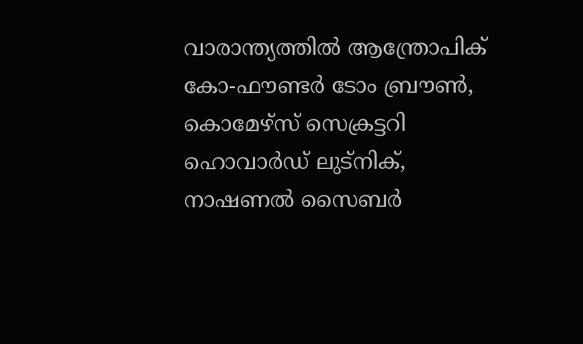വാരാന്ത്യത്തില്‍ ആന്ത്രോപിക് കോ-ഫൗണ്ടര്‍ ടോം ബ്രൗണ്‍, കൊമേഴ്സ് സെക്രട്ടറി ഹൊവാര്‍ഡ് ലുട്നിക്, നാഷണല്‍ സൈബര്‍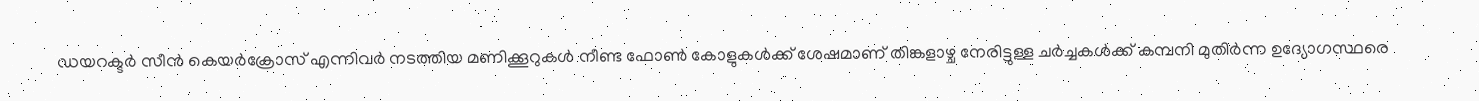ഡയറക്ടര്‍ സീന്‍ കെയര്‍ക്രോസ് എന്നിവര്‍ നടത്തിയ മണിക്കൂറുകള്‍ നീണ്ട ഫോണ്‍ കോളുകള്‍ക്ക് ശേഷമാണ് തിങ്കളാഴ്ച നേരിട്ടുള്ള ചര്‍ച്ചകള്‍ക്ക് കമ്പനി മുതിര്‍ന്ന ഉദ്യോഗസ്ഥരെ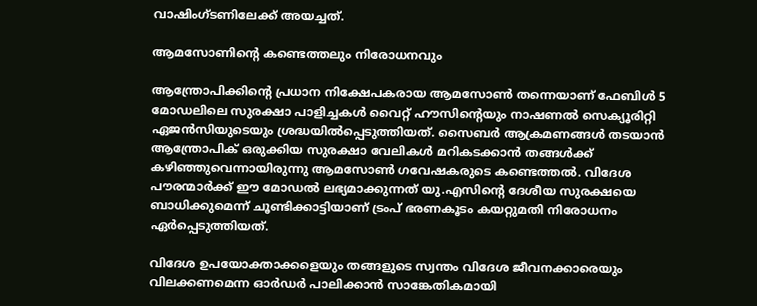വാഷിംഗ്ടണിലേക്ക് അയച്ചത്.

ആമസോണിന്റെ കണ്ടെത്തലും നിരോധനവും

ആന്ത്രോപിക്കിന്റെ പ്രധാന നിക്ഷേപകരായ ആമസോണ്‍ തന്നെയാണ് ഫേബിള്‍ 5 മോഡലിലെ സുരക്ഷാ പാളിച്ചകള്‍ വൈറ്റ് ഹൗസിന്റെയും നാഷണല്‍ സെക്യൂരിറ്റി ഏജന്‍സിയുടെയും ശ്രദ്ധയില്‍പ്പെടുത്തിയത്. സൈബര്‍ ആക്രമണങ്ങള്‍ തടയാന്‍ ആന്ത്രോപിക് ഒരുക്കിയ സുരക്ഷാ വേലികള്‍ മറികടക്കാന്‍ തങ്ങള്‍ക്ക് കഴിഞ്ഞുവെന്നായിരുന്നു ആമസോണ്‍ ഗവേഷകരുടെ കണ്ടെത്തല്‍. വിദേശ പൗരന്മാര്‍ക്ക് ഈ മോഡല്‍ ലഭ്യമാക്കുന്നത് യു.എസിന്റെ ദേശീയ സുരക്ഷയെ ബാധിക്കുമെന്ന് ചൂണ്ടിക്കാട്ടിയാണ് ട്രംപ് ഭരണകൂടം കയറ്റുമതി നിരോധനം ഏര്‍പ്പെടുത്തിയത്.

വിദേശ ഉപയോക്താക്കളെയും തങ്ങളുടെ സ്വന്തം വിദേശ ജീവനക്കാരെയും വിലക്കണമെന്ന ഓര്‍ഡര്‍ പാലിക്കാന്‍ സാങ്കേതികമായി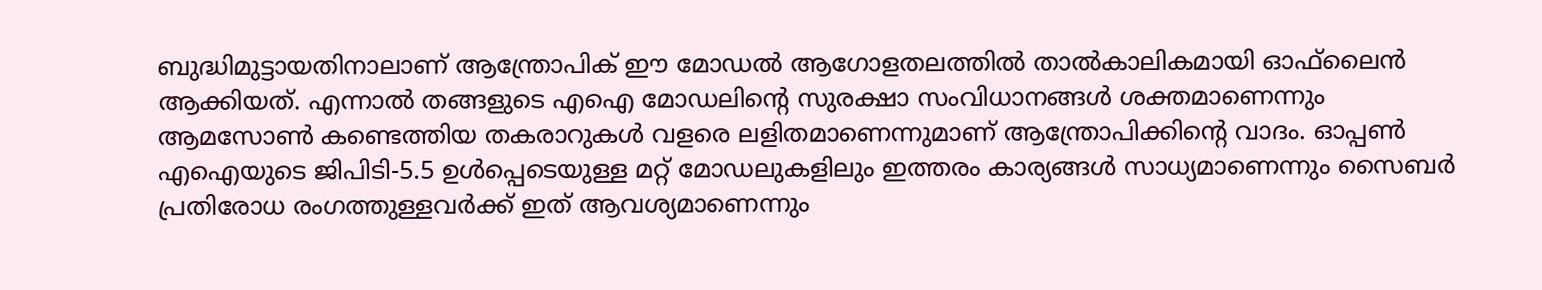ബുദ്ധിമുട്ടായതിനാലാണ് ആന്ത്രോപിക് ഈ മോഡല്‍ ആഗോളതലത്തില്‍ താല്‍കാലികമായി ഓഫ്‌ലൈന്‍ ആക്കിയത്. എന്നാല്‍ തങ്ങളുടെ എഐ മോഡലിന്റെ സുരക്ഷാ സംവിധാനങ്ങള്‍ ശക്തമാണെന്നും ആമസോണ്‍ കണ്ടെത്തിയ തകരാറുകള്‍ വളരെ ലളിതമാണെന്നുമാണ് ആന്ത്രോപിക്കിന്റെ വാദം. ഓപ്പണ്‍ എഐയുടെ ജിപിടി-5.5 ഉള്‍പ്പെടെയുള്ള മറ്റ് മോഡലുകളിലും ഇത്തരം കാര്യങ്ങള്‍ സാധ്യമാണെന്നും സൈബര്‍ പ്രതിരോധ രംഗത്തുള്ളവര്‍ക്ക് ഇത് ആവശ്യമാണെന്നും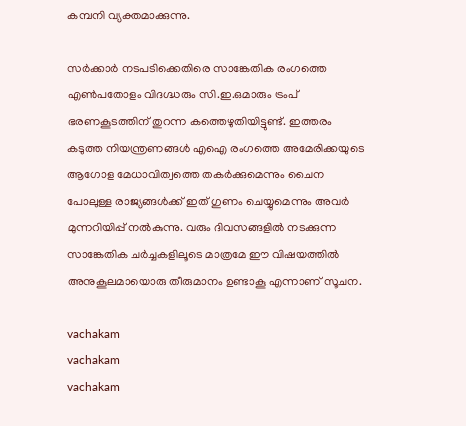കമ്പനി വ്യക്തമാക്കുന്നു.

സര്‍ക്കാര്‍ നടപടിക്കെതിരെ സാങ്കേതിക രംഗത്തെ എണ്‍പതോളം വിദഗ്ദ്ധരും സി.ഇ.ഒമാരും ട്രംപ് ഭരണകൂടത്തിന് തുറന്ന കത്തെഴുതിയിട്ടുണ്ട്. ഇത്തരം കടുത്ത നിയന്ത്രണങ്ങള്‍ എഐ രംഗത്തെ അമേരിക്കയുടെ ആഗോള മേധാവിത്വത്തെ തകര്‍ക്കുമെന്നും ചൈന പോലുള്ള രാജ്യങ്ങള്‍ക്ക് ഇത് ഗുണം ചെയ്യുമെന്നും അവര്‍ മുന്നറിയിപ്പ് നല്‍കുന്നു. വരും ദിവസങ്ങളില്‍ നടക്കുന്ന സാങ്കേതിക ചര്‍ച്ചകളിലൂടെ മാത്രമേ ഈ വിഷയത്തില്‍ അനുകൂലമായൊരു തീരുമാനം ഉണ്ടാകൂ എന്നാണ് സൂചന.

vachakam
vachakam
vachakam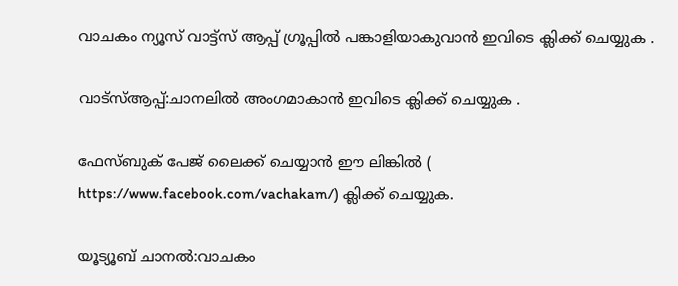വാചകം ന്യൂസ് വാട്ട്സ് ആപ്പ് ഗ്രൂപ്പിൽ പങ്കാളിയാകുവാൻ ഇവിടെ ക്ലിക്ക് ചെയ്യുക .

വാട്സ്ആപ്പ്:ചാനലിൽ അംഗമാകാൻ ഇവിടെ ക്ലിക്ക് ചെയ്യുക .

ഫേസ്ബുക് പേജ് ലൈക്ക് ചെയ്യാൻ ഈ ലിങ്കിൽ (
https://www.facebook.com/vachakam/) ക്ലിക്ക് ചെയ്യുക.

യൂട്യൂബ് ചാനൽ:വാചകം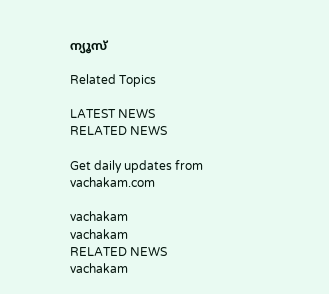ന്യൂസ്

Related Topics

LATEST NEWS
RELATED NEWS

Get daily updates from vachakam.com

vachakam
vachakam
RELATED NEWS
vachakam